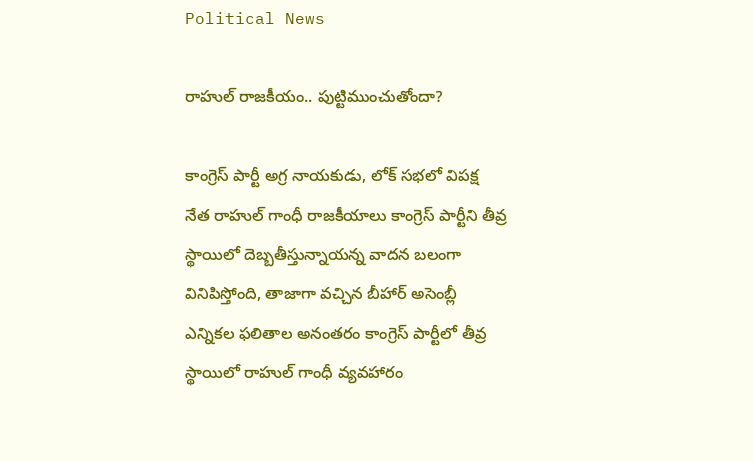Political News

రాహుల్ రాజ‌కీయం.. పుట్టిముంచుతోందా?

కాంగ్రెస్ పార్టీ అగ్ర నాయకుడు, లోక్ స‌భలో విపక్ష నేత రాహుల్ గాంధీ రాజకీయాలు కాంగ్రెస్ పార్టీని తీవ్ర స్థాయిలో దెబ్బతీస్తున్నాయన్న వాదన బలంగా వినిపిస్తోంది, తాజాగా వచ్చిన బీహార్ అసెంబ్లీ ఎన్నికల ఫలితాల అనంతరం కాంగ్రెస్ పార్టీలో తీవ్ర స్థాయిలో రాహుల్ గాంధీ వ్యవహారం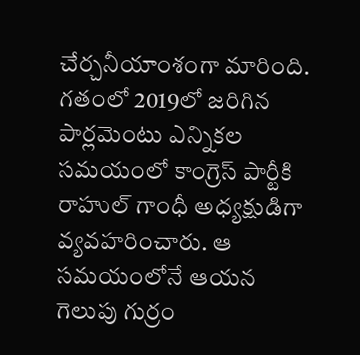చేర్చ‌నీయాంశంగా మారింది. గతంలో 2019లో జరిగిన పార్లమెంటు ఎన్నికల సమయంలో కాంగ్రెస్ పార్టీకి రాహుల్ గాంధీ అధ్యక్షుడిగా వ్యవహరించారు. ఆ సమయంలోనే ఆయన గెలుపు గుర్రం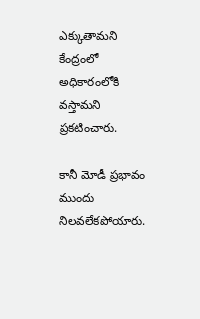ఎక్కుతామని కేంద్రంలో అధికారంలోకి వస్తామని ప్రకటించారు.

కానీ మోడీ ప్ర‌భావం ముందు నిలవలేకపోయారు.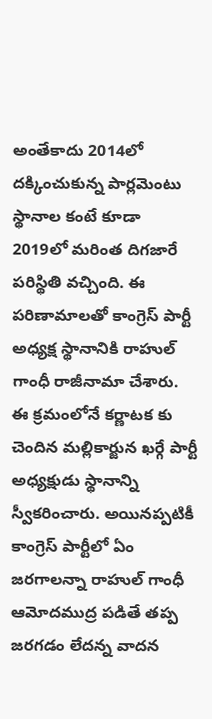అంతేకాదు 2014లో దక్కించుకున్న పార్లమెంటు స్థానాల కంటే కూడా 2019లో మరింత దిగజారే పరిస్థితి వచ్చింది. ఈ పరిణామాలతో కాంగ్రెస్ పార్టీ అధ్యక్ష స్థానానికి రాహుల్ గాంధీ రాజీనామా చేశారు. ఈ క్రమంలోనే కర్ణాటక కు చెందిన మల్లికార్జున ఖ‌ర్గే పార్టీ అధ్యక్షుడు స్థానాన్ని స్వీకరించారు. అయినప్పటికీ కాంగ్రెస్ పార్టీలో ఏం జరగాలన్నా రాహుల్ గాంధీ ఆమోదముద్ర ప‌డితే తప్ప జరగడం లేదన్న వాదన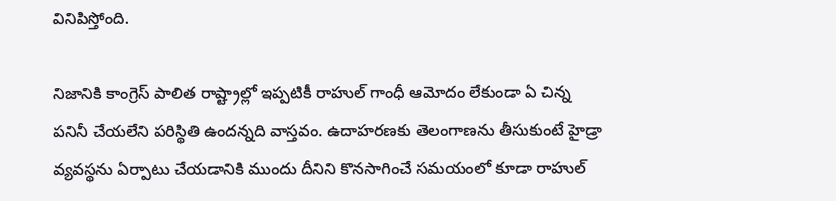వినిపిస్తోంది.

నిజానికి కాంగ్రెస్ పాలిత రాష్ట్రాల్లో ఇప్పటికీ రాహుల్ గాంధీ ఆమోదం లేకుండా ఏ చిన్న పనినీ చేయలేని పరిస్థితి ఉందన్నది వాస్తవం. ఉదాహరణకు తెలంగాణను తీసుకుంటే హైడ్రా వ్యవస్థను ఏర్పాటు చేయడానికి ముందు దీనిని కొనసాగించే సమయంలో కూడా రాహుల్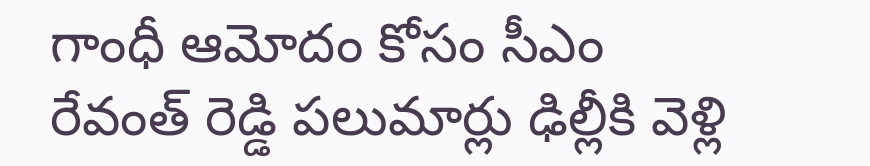గాంధీ ఆమోదం కోసం సీఎం రేవంత్ రెడ్డి పలుమార్లు ఢిల్లీకి వెళ్లి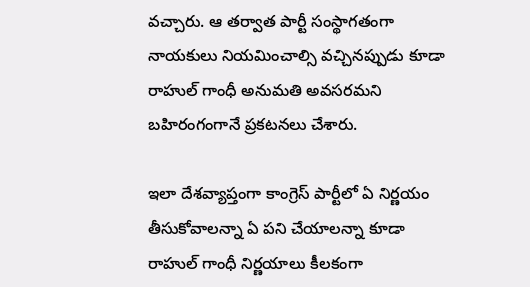వచ్చారు. ఆ తర్వాత పార్టీ సంస్థాగతంగా నాయకులు నియమించాల్సి వచ్చినప్పుడు కూడా రాహుల్ గాంధీ అనుమతి అవసరమని బహిరంగంగానే ప్రకటనలు చేశారు.

ఇలా దేశవ్యాప్తంగా కాంగ్రెస్ పార్టీలో ఏ నిర్ణయం తీసుకోవాలన్నా ఏ పని చేయాలన్నా కూడా రాహుల్ గాంధీ నిర్ణయాలు కీలకంగా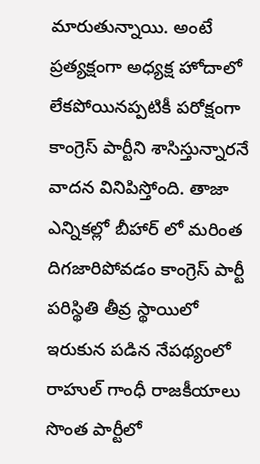మారుతున్నాయి. అంటే ప్రత్యక్షంగా అధ్యక్ష హోదాలో లేకపోయినప్పటికీ పరోక్షంగా కాంగ్రెస్ పార్టీని శాసిస్తున్నారనే వాదన వినిపిస్తోంది. తాజా ఎన్నికల్లో బీహార్ లో మరింత దిగజారిపోవడం కాంగ్రెస్ పార్టీ పరిస్థితి తీవ్ర స్థాయిలో ఇరుకున‌ పడిన నేపథ్యంలో రాహుల్ గాంధీ రాజకీయాలు సొంత పార్టీలో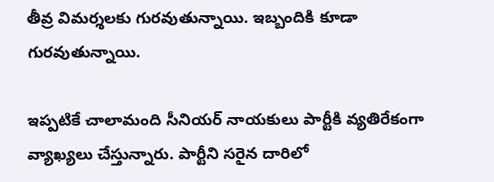తీవ్ర విమర్శలకు గురవుతున్నాయి. ఇబ్బందికి కూడా గురవుతున్నాయి.

ఇప్పటికే చాలామంది సీనియర్ నాయకులు పార్టీకి వ్యతిరేకంగా వ్యాఖ్యలు చేస్తున్నారు. పార్టీని సరైన దారిలో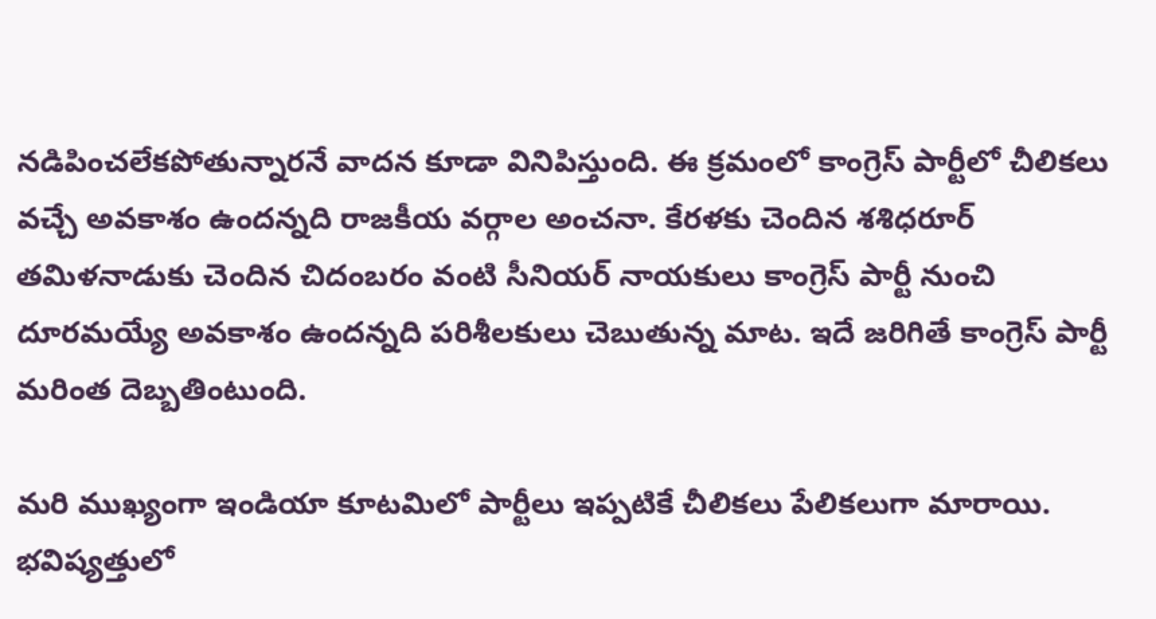నడిపించలేకపోతున్నారనే వాదన కూడా వినిపిస్తుంది. ఈ క్రమంలో కాంగ్రెస్ పార్టీలో చీలికలు వచ్చే అవకాశం ఉందన్నది రాజకీయ వర్గాల అంచనా. కేరళకు చెందిన శశిధరూర్ తమిళనాడుకు చెందిన చిదంబరం వంటి సీనియర్ నాయకులు కాంగ్రెస్ పార్టీ నుంచి దూరమయ్యే అవకాశం ఉందన్నది పరిశీలకులు చెబుతున్న మాట. ఇదే జరిగితే కాంగ్రెస్ పార్టీ మరింత దెబ్బతింటుంది.

మరి ముఖ్యంగా ఇండియా కూటమిలో పార్టీలు ఇప్పటికే చీలికలు పేలికలుగా మారాయి. భవిష్యత్తులో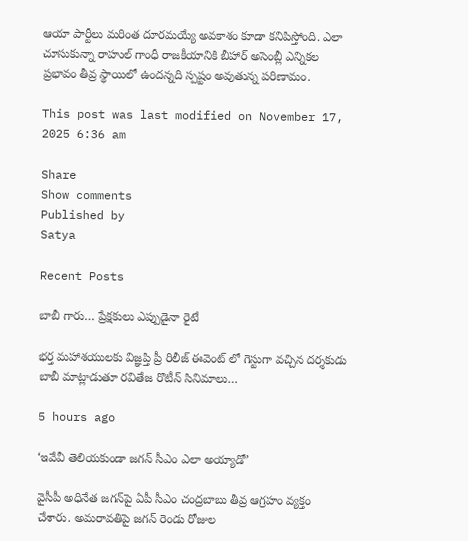ఆయా పార్టీలు మరింత దూరమయ్యే అవకాశం కూడా కనిపిస్తోంది. ఎలా చూసుకున్నా రాహుల్ గాంధీ రాజకీయానికి బీహార్ అసెంబ్లీ ఎన్నికల ప్రభావం తీవ్ర స్థాయిలో ఉందన్నది స్పష్టం అవుతున్న పరిణామం.

This post was last modified on November 17, 2025 6:36 am

Share
Show comments
Published by
Satya

Recent Posts

బాబీ గారు… ప్రేక్షకులు ఎప్పుడైనా రైటే

భర్త మహాశయులకు విజ్ఞప్తి ప్రీ రిలీజ్ ఈవెంట్ లో గెస్టుగా వచ్చిన దర్శకుడు బాబీ మాట్లాడుతూ రవితేజ రొటీన్ సినిమాలు…

5 hours ago

‘ఇవేవీ తెలియకుండా జగన్ సీఎం ఎలా అయ్యాడో’

వైసీపీ అధినేత జగన్‌పై ఏపీ సీఎం చంద్రబాబు తీవ్ర ఆగ్రహం వ్యక్తం చేశారు. అమరావతిపై జగన్ రెండు రోజుల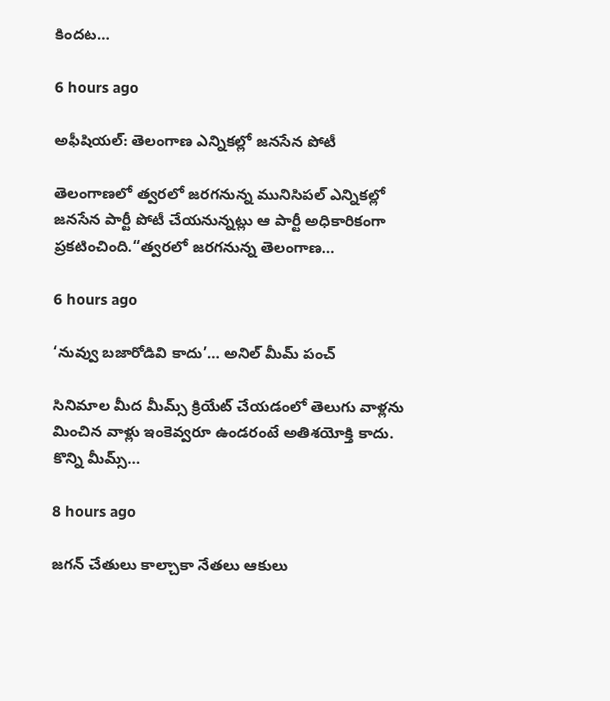కిందట…

6 hours ago

అఫీషియల్: తెలంగాణ ఎన్నికల్లో జనసేన పోటీ

తెలంగాణలో త్వరలో జరగనున్న మునిసిపల్ ఎన్నికల్లో జనసేన పార్టీ పోటీ చేయనున్నట్లు ఆ పార్టీ అధికారికంగా ప్రకటించింది.“త్వరలో జరగనున్న తెలంగాణ…

6 hours ago

‘నువ్వు బ‌జారోడివి కాదు’… అనిల్ మీమ్ పంచ్

సినిమాల మీద మీమ్స్ క్రియేట్ చేయ‌డంలో తెలుగు వాళ్ల‌ను మించిన వాళ్లు ఇంకెవ్వ‌రూ ఉండ‌రంటే అతిశ‌యోక్తి కాదు. కొన్ని మీమ్స్…

8 hours ago

జగన్ చేతులు కాల్చాకా నేతలు ఆకులు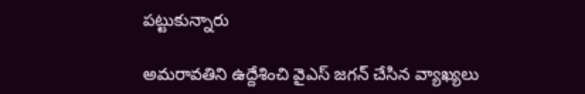పట్టుకున్నారు

అమరావతిని ఉద్దేశించి వైఎస్ జగన్ చేసిన వ్యాఖ్యలు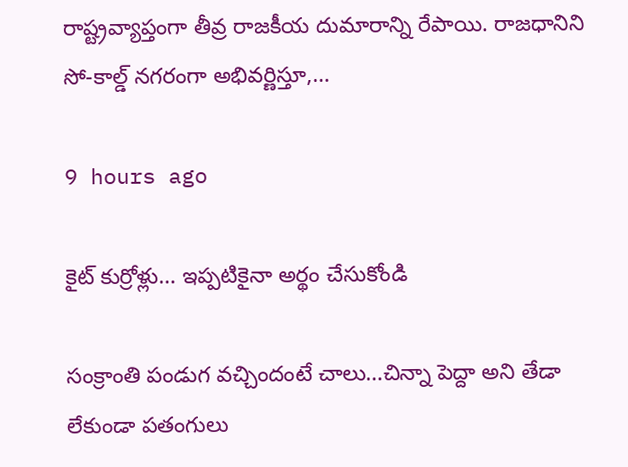రాష్ట్రవ్యాప్తంగా తీవ్ర రాజకీయ దుమారాన్ని రేపాయి. రాజధానిని సో-కాల్డ్ నగరంగా అభివర్ణిస్తూ,…

9 hours ago

కైట్ కుర్రోళ్లు… ఇప్పటికైనా అర్థం చేసుకోండి

సంక్రాంతి పండుగ వచ్చిందంటే చాలు…చిన్నా పెద్దా అని తేడా లేకుండా పతంగులు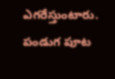ఎగరేస్తుంటారు. పండుగ పూట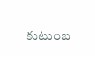కుటుంబ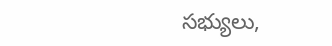సభ్యులు,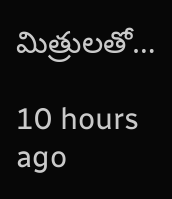మిత్రులతో…

10 hours ago